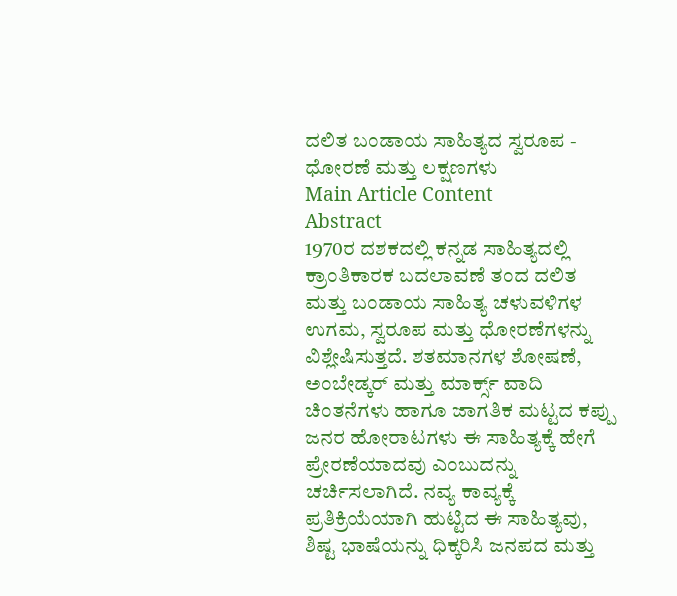ದಲಿತ ಬಂಡಾಯ ಸಾಹಿತ್ಯದ ಸ್ವರೂಪ - ಧೋರಣೆ ಮತ್ತು ಲಕ್ಷಣಗಳು
Main Article Content
Abstract
1970ರ ದಶಕದಲ್ಲಿ ಕನ್ನಡ ಸಾಹಿತ್ಯದಲ್ಲಿ ಕ್ರಾಂತಿಕಾರಕ ಬದಲಾವಣೆ ತಂದ ದಲಿತ ಮತ್ತು ಬಂಡಾಯ ಸಾಹಿತ್ಯ ಚಳುವಳಿಗಳ ಉಗಮ, ಸ್ವರೂಪ ಮತ್ತು ಧೋರಣೆಗಳನ್ನು ವಿಶ್ಲೇಷಿಸುತ್ತದೆ. ಶತಮಾನಗಳ ಶೋಷಣೆ, ಅಂಬೇಡ್ಕರ್ ಮತ್ತು ಮಾರ್ಕ್ಸ್ ವಾದಿ ಚಿಂತನೆಗಳು ಹಾಗೂ ಜಾಗತಿಕ ಮಟ್ಟದ ಕಪ್ಪು ಜನರ ಹೋರಾಟಗಳು ಈ ಸಾಹಿತ್ಯಕ್ಕೆ ಹೇಗೆ ಪ್ರೇರಣೆಯಾದವು ಎಂಬುದನ್ನು ಚರ್ಚಿಸಲಾಗಿದೆ. ನವ್ಯ ಕಾವ್ಯಕ್ಕೆ ಪ್ರತಿಕ್ರಿಯೆಯಾಗಿ ಹುಟ್ಟಿದ ಈ ಸಾಹಿತ್ಯವು, ಶಿಷ್ಟ ಭಾಷೆಯನ್ನು ಧಿಕ್ಕರಿಸಿ ಜನಪದ ಮತ್ತು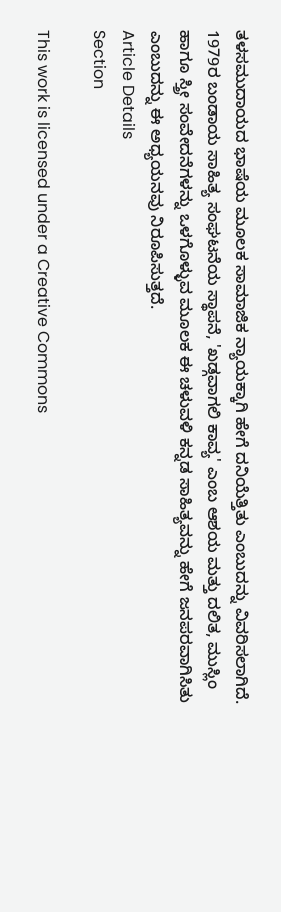ತಳಸಮುದಾಯದ ಭಾಷೆಯ ಮೂಲಕ ಸಾಮಾಜಿಕ ನ್ಯಾಯಕ್ಕಾಗಿ ಹೇಗೆ ದನಿಯೆತ್ತಿತು ಎಂಬುದನ್ನು ವಿವರಿಸಲಾಗಿದೆ. 1979ರ ಬಂಡಾಯ ಸಾಹಿತ್ಯ ಸಂಘಟನೆಯ ಸ್ಥಾಪನೆ, 'ಖಡ್ಗವಾಗಲಿ ಕಾವ್ಯ' ಎಂಬ ಆಶಯ ಮತ್ತು ದಲಿತ, ಮುಸ್ಲಿಂ ಹಾಗೂ ಸ್ತ್ರೀ ಸಂವೇದನೆಗಳನ್ನು ಒಳಗೊಳ್ಳುವ ಮೂಲಕ ಈ ಚಳುವಳಿ ಕನ್ನಡ ಸಾಹಿತ್ಯವನ್ನು ಹೇಗೆ ಜನಪರವಾಗಿಸಿತು ಎಂಬುದನ್ನು ಈ ಅಧ್ಯಯನವು ನಿರೂಪಿಸುತ್ತದೆ.
Article Details
Section

This work is licensed under a Creative Commons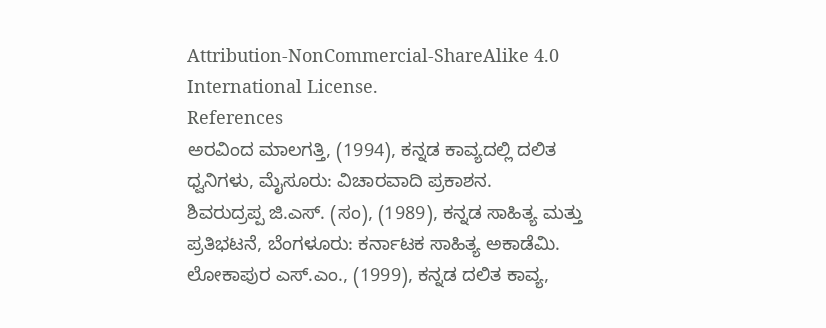Attribution-NonCommercial-ShareAlike 4.0 International License.
References
ಅರವಿಂದ ಮಾಲಗತ್ತಿ, (1994), ಕನ್ನಡ ಕಾವ್ಯದಲ್ಲಿ ದಲಿತ ಧ್ವನಿಗಳು, ಮೈಸೂರು: ವಿಚಾರವಾದಿ ಪ್ರಕಾಶನ.
ಶಿವರುದ್ರಪ್ಪ ಜಿ.ಎಸ್. (ಸಂ), (1989), ಕನ್ನಡ ಸಾಹಿತ್ಯ ಮತ್ತು ಪ್ರತಿಭಟನೆ, ಬೆಂಗಳೂರು: ಕರ್ನಾಟಕ ಸಾಹಿತ್ಯ ಅಕಾಡೆಮಿ.
ಲೋಕಾಪುರ ಎಸ್.ಎಂ., (1999), ಕನ್ನಡ ದಲಿತ ಕಾವ್ಯ,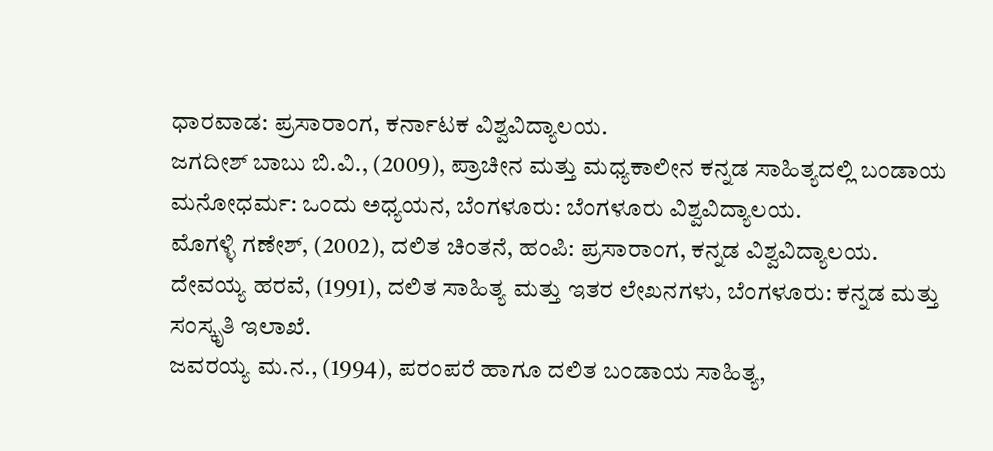ಧಾರವಾಡ: ಪ್ರಸಾರಾಂಗ, ಕರ್ನಾಟಕ ವಿಶ್ವವಿದ್ಯಾಲಯ.
ಜಗದೀಶ್ ಬಾಬು ಬಿ.ವಿ., (2009), ಪ್ರಾಚೀನ ಮತ್ತು ಮಧ್ಯಕಾಲೀನ ಕನ್ನಡ ಸಾಹಿತ್ಯದಲ್ಲಿ ಬಂಡಾಯ ಮನೋಧರ್ಮ: ಒಂದು ಅಧ್ಯಯನ, ಬೆಂಗಳೂರು: ಬೆಂಗಳೂರು ವಿಶ್ವವಿದ್ಯಾಲಯ.
ಮೊಗಳ್ಳಿ ಗಣೇಶ್, (2002), ದಲಿತ ಚಿಂತನೆ, ಹಂಪಿ: ಪ್ರಸಾರಾಂಗ, ಕನ್ನಡ ವಿಶ್ವವಿದ್ಯಾಲಯ.
ದೇವಯ್ಯ ಹರವೆ, (1991), ದಲಿತ ಸಾಹಿತ್ಯ ಮತ್ತು ಇತರ ಲೇಖನಗಳು, ಬೆಂಗಳೂರು: ಕನ್ನಡ ಮತ್ತು ಸಂಸ್ಕೃತಿ ಇಲಾಖೆ.
ಜವರಯ್ಯ ಮ.ನ., (1994), ಪರಂಪರೆ ಹಾಗೂ ದಲಿತ ಬಂಡಾಯ ಸಾಹಿತ್ಯ,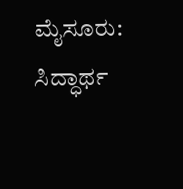ಮೈಸೂರು: ಸಿದ್ಧಾರ್ಥ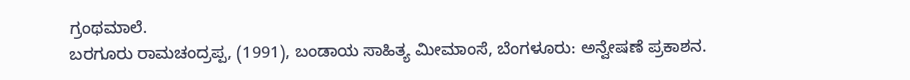ಗ್ರಂಥಮಾಲೆ.
ಬರಗೂರು ರಾಮಚಂದ್ರಪ್ಪ, (1991), ಬಂಡಾಯ ಸಾಹಿತ್ಯ ಮೀಮಾಂಸೆ, ಬೆಂಗಳೂರು: ಅನ್ವೇಷಣೆ ಪ್ರಕಾಶನ.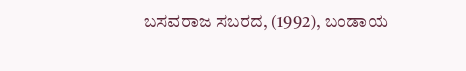ಬಸವರಾಜ ಸಬರದ, (1992), ಬಂಡಾಯ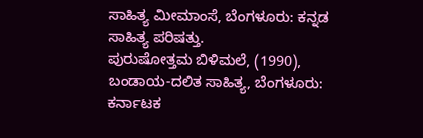ಸಾಹಿತ್ಯ ಮೀಮಾಂಸೆ, ಬೆಂಗಳೂರು: ಕನ್ನಡ ಸಾಹಿತ್ಯ ಪರಿಷತ್ತು.
ಪುರುಷೋತ್ತಮ ಬಿಳಿಮಲೆ, (1990), ಬಂಡಾಯ-ದಲಿತ ಸಾಹಿತ್ಯ, ಬೆಂಗಳೂರು: ಕರ್ನಾಟಕ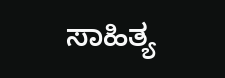ಸಾಹಿತ್ಯ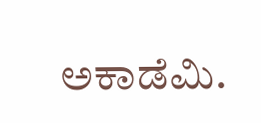ಅಕಾಡೆಮಿ.